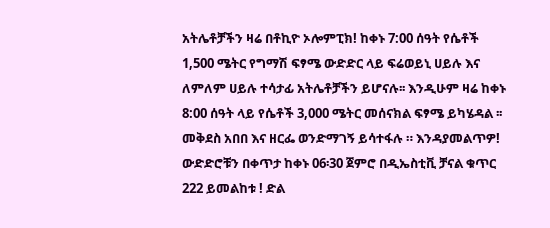አትሌቶቻችን ዛሬ በቶኪዮ ኦሎምፒክ! ከቀኑ 7:00 ሰዓት የሴቶች 1,500 ሜትር የግማሽ ፍፃሜ ውድድር ላይ ፍሬወይኒ ሀይሉ እና ለምለም ሀይሉ ተሳታፊ አትሌቶቻችን ይሆናሉ፡፡ እንዲሁም ዛሬ ከቀኑ 8:00 ሰዓት ላይ የሴቶች 3,000 ሜትር መሰናክል ፍፃሜ ይካሄዳል ፡፡ መቅደስ አበበ እና ዘርፌ ወንድማገኝ ይሳተፋሉ ። እንዳያመልጥዎ! ውድድሮቹን በቀጥታ ከቀኑ 06፡30 ጀምሮ በዲኤስቲቪ ቻናል ቁጥር 222 ይመልከቱ ! ድል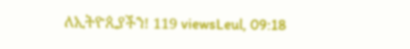ለኢትዮጲያችን! 119 viewsLeul, 09:18